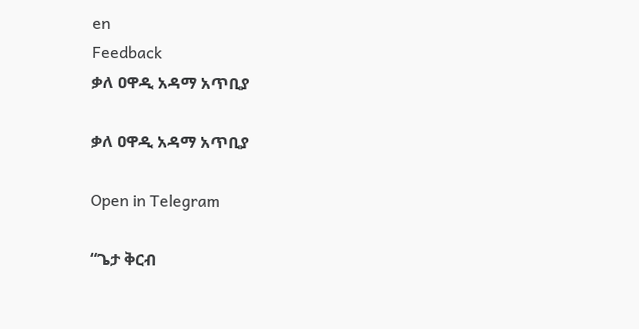en
Feedback
ቃለ ዐዋዲ አዳማ አጥቢያ

ቃለ ዐዋዲ አዳማ አጥቢያ

Open in Telegram

“ጌታ ቅርብ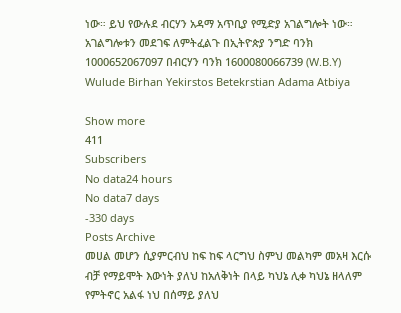ነው። ይህ የውሉደ ብርሃን አዳማ አጥቢያ የሚድያ አገልግሎት ነው። አገልግሎቱን መደገፍ ለምትፈልጉ በኢትዮጵያ ንግድ ባንክ 1000652067097 በብርሃን ባንክ 1600080066739 (W.B.Y) Wulude Birhan Yekirstos Betekrstian Adama Atbiya

Show more
411
Subscribers
No data24 hours
No data7 days
-330 days
Posts Archive
መሀል መሆን ሲያምርብህ ከፍ ከፍ ላርግህ ስምህ መልካም መአዛ እርሱ ብቻ የማይሞት እውነት ያለህ ከአለቅነት በላይ ካህኔ ሊቀ ካህኔ ዘላለም የምትኖር አልፋ ነህ በሰማይ ያለህ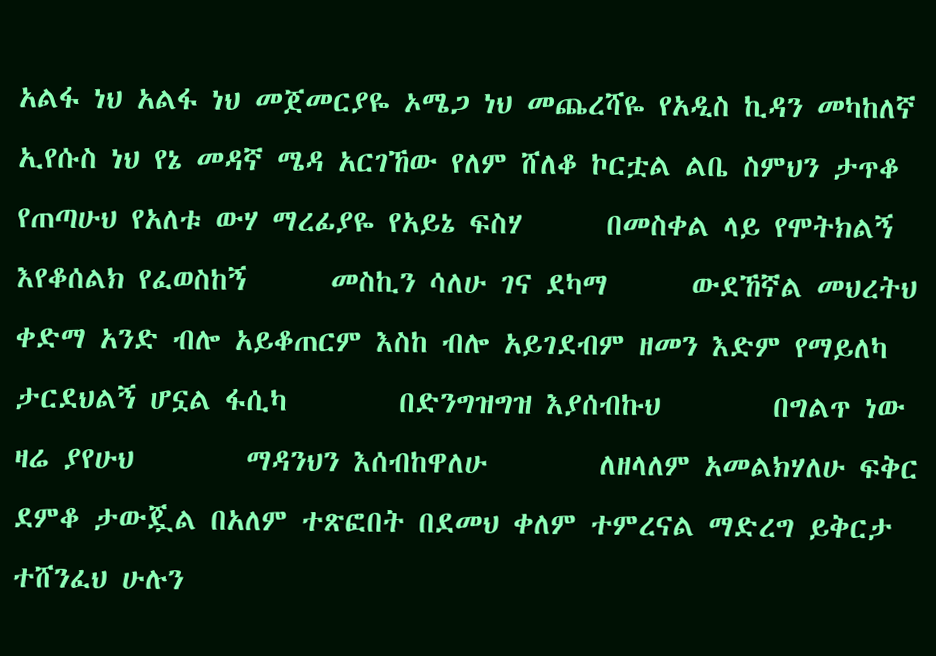አልፋ ነህ አልፋ ነህ መጀመርያዬ ኦሜጋ ነህ መጨረሻዬ የአዲስ ኪዳን መካከለኛ ኢየሱስ ነህ የኔ መዳኛ ሜዳ አርገኸው የለም ሸለቆ ኮርቷል ልቤ ስምህን ታጥቆ የጠጣሁህ የአለቱ ውሃ ማረፊያዬ የአይኔ ፍስሃ      በመስቀል ላይ የሞትክልኝ      እየቆሰልክ የፈወስከኝ      መስኪን ሳለሁ ገና ደካማ      ውደኸኛል መህረትህ ቀድማ አንድ ብሎ አይቆጠርም እስከ ብሎ አይገደብም ዘመን እድም የማይለካ ታርደህልኝ ሆኗል ፋሲካ        በድንግዝግዝ እያሰብኩህ        በግልጥ ነው ዛሬ ያየሁህ        ማዳንህን እሰብከዋለሁ        ለዘላለም አመልክሃለሁ ፍቅር ደምቆ ታውጇል በአለም ተጽፎበት በደመህ ቀለም ተምረናል ማድረግ ይቅርታ ተሸንፈህ ሁሉን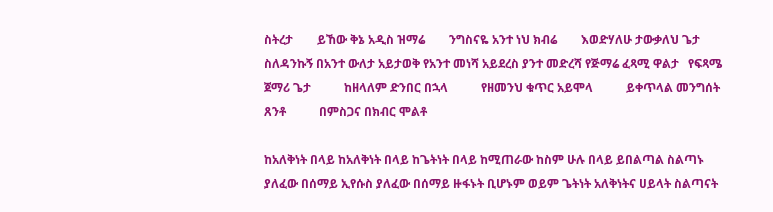ስትረታ        ይኸው ቅኔ አዲስ ዝማሬ        ንግስናዬ አንተ ነህ ክብሬ        እወድሃለሁ ታውቃለህ ጌታ        ስለዳንኩኝ በአንተ ውለታ አይታወቅ የአንተ መነሻ አይደረስ ያንተ መድረሻ የጅማሬ ፈጻሚ ዋልታ   የፍጻሜ ጀማሪ ጌታ           ከዘላለም ድንበር በኋላ           የዘመንህ ቁጥር አይሞላ           ይቀጥላል መንግሰት ጸንቶ           በምስጋና በክብር ሞልቶ

ከአለቅነት በላይ ከአለቅነት በላይ ከጌትነት በላይ ከሚጠራው ከስም ሁሉ በላይ ይበልጣል ስልጣኑ ያለፈው በሰማይ ኢየሱስ ያለፈው በሰማይ ዙፋኑት ቢሆኑም ወይም ጌትነት አለቅነትና ሀይላት ስልጣናት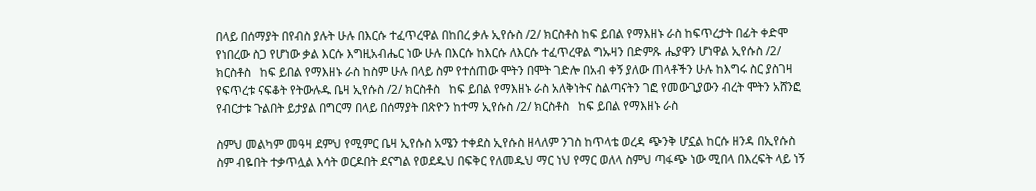በላይ በሰማያት በየብስ ያሉት ሁሉ በእርሱ ተፈጥረዋል በከበረ ቃሉ ኢየሱስ /2/ ክርስቶስ ከፍ ይበል የማእዘኑ ራስ ከፍጥረታት በፊት ቀድሞ የነበረው ስጋ የሆነው ቃል እርሱ እግዚአብሔር ነው ሁሉ በእርሱ ከእርሱ ለእርሱ ተፈጥረዋል ግኡዛን በድምጹ ሔያዋን ሆነዋል ኢየሱስ /2/ ክርስቶስ   ከፍ ይበል የማእዘኑ ራስ ከስም ሁሉ በላይ ስም የተሰጠው ሞትን በሞት ገድሎ በአብ ቀኝ ያለው ጠላቶችን ሁሉ ከእግሩ ስር ያስገዛ የፍጥረቱ ናፍቆት የትውሉዱ ቤዛ ኢየሱስ /2/ ክርስቶስ   ከፍ ይበል የማእዘኑ ራስ አለቅነትና ስልጣናትን ገፎ የመውጊያውን ብረት ሞትን አሸንፎ የብርታቱ ጉልበት ይታያል በግርማ በላይ በሰማያት በጽዮን ከተማ ኢየሱስ /2/ ክርስቶስ   ከፍ ይበል የማእዘኑ ራስ

ስምህ መልካም መዓዛ ደምህ የሚምር ቤዛ ኢየሱስ አሜን ተቀደስ ኢየሱስ ዘላለም ንገስ ከጥላቴ ወረዳ ጭንቅ ሆኗል ከርሱ ዘንዳ በኢየሱስ ስም ብዬበት ተቃጥሏል እሳት ወርዶበት ደናግል የወደዱህ በፍቅር የለመዱህ ማር ነህ የማር ወለላ ስምህ ጣፋጭ ነው ሚበላ በእረፍት ላይ ነኝ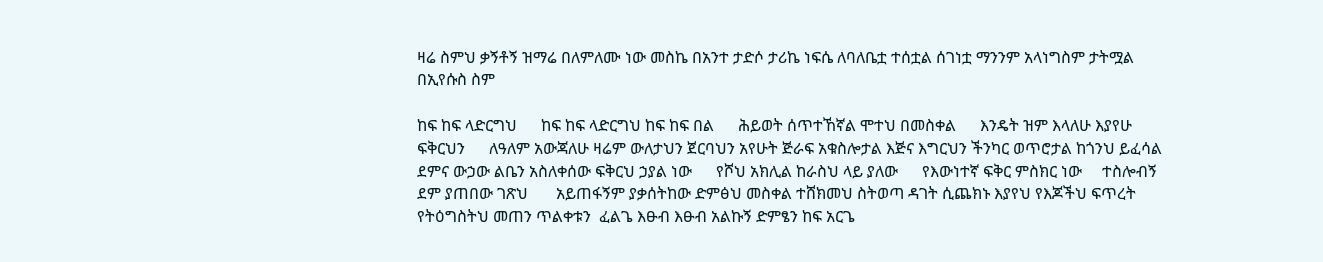ዛሬ ስምህ ቃኝቶኝ ዝማሬ በለምለሙ ነው መስኬ በአንተ ታድሶ ታሪኬ ነፍሴ ለባለቤቷ ተሰቷል ሰገነቷ ማንንም አላነግስም ታትሟል በኢየሱስ ስም

ከፍ ከፍ ላድርግህ      ከፍ ከፍ ላድርግህ ከፍ ከፍ በል      ሕይወት ሰጥተኸኛል ሞተህ በመስቀል      እንዴት ዝም እላለሁ እያየሁ ፍቅርህን      ለዓለም አውጃለሁ ዛሬም ውለታህን ጀርባህን አየሁት ጅራፍ አቁስሎታል እጅና እግርህን ችንካር ወጥሮታል ከጎንህ ይፈሳል ደምና ውኃው ልቤን አስለቀሰው ፍቅርህ ኃያል ነው      የሾህ አክሊል ከራስህ ላይ ያለው      የእውነተኛ ፍቅር ምስክር ነው     ተስሎብኝ  ደም ያጠበው ገጽህ       አይጠፋኝም ያቃሰትከው ድምፅህ መስቀል ተሸክመህ ስትወጣ ዳገት ሲጨክኑ እያየህ የእጆችህ ፍጥረት የትዕግስትህ መጠን ጥልቀቱን  ፈልጌ እፁብ እፁብ አልኩኝ ድምፄን ከፍ አርጌ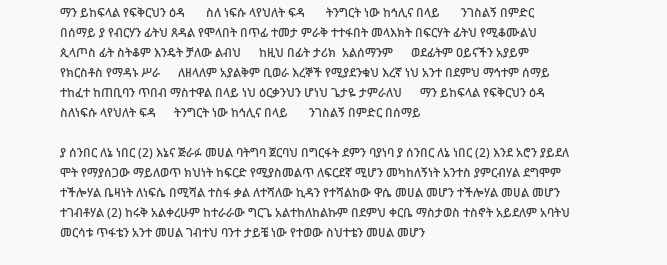ማን ይከፍላል የፍቅርህን ዕዳ       ስለ ነፍሱ ላየህለት ፍዳ       ትንግርት ነው ከኅሊና በላይ       ንገስልኝ በምድር በሰማይ ያ የብርሃን ፊትህ ጸዳል የሞላበት በጥፊ ተመታ ምራቅ ተተፋበት መላእክት በፍርሃት ፊትህ የሚቆሙልህ ጲላጦስ ፊት ስትቆም እንዴት ቻለው ልብህ      ከዚህ በፊት ታሪክ  አልሰማንም      ወደፊትም ዐይናችን አያይም      የክርስቶስ የማዳኑ ሥራ      ለዘላለም አያልቅም ቢወራ እረኞች የሚያደንቁህ እረኛ ነህ አንተ በደምህ ማኅተም ሰማይ ተከፈተ ከጠቢባን ጥበብ ማስተዋል በላይ ነህ ዕርቃንህን ሆነህ ጌታዬ ታምራለህ      ማን ይከፍላል የፍቅርህን ዕዳ      ስለነፍሱ ላየህለት ፍዳ      ትንግርት ነው ከኅሊና በላይ       ንገስልኝ በምድር በሰማይ

ያ ሰንበር ለኔ ነበር (2) እኔና ጅራፉ መሀል ባትግባ ጀርባህ በግርፋት ደምን ባያነባ ያ ሰንበር ለኔ ነበር (2) እንደ አሮን ያይደለ ሞት የማያሰጋው ማይለወጥ ክህነት ከፍርድ የሚያስመልጥ ለፍርደኛ ሚሆን መካከለኝነት አንተስ ያምርብሃል ደግሞም ተችሎሃል ቤዛነት ለነፍሴ በሚሻል ተስፋ ቃል ለተሻለው ኪዳን የተሻልከው ዋሴ መሀል መሆን ተችሎሃል መሀል መሆን ተገብቶሃል (2) ከሩቅ አልቀረሁም ከተራራው ግርጌ አልተከለከልኩም በደምህ ቀርቤ ማስታወስ ተስኖት አይደለም አባትህ መርሳቱ ጥፋቴን አንተ መሀል ገብተህ ባንተ ታይቼ ነው የተወው ስህተቴን መሀል መሆን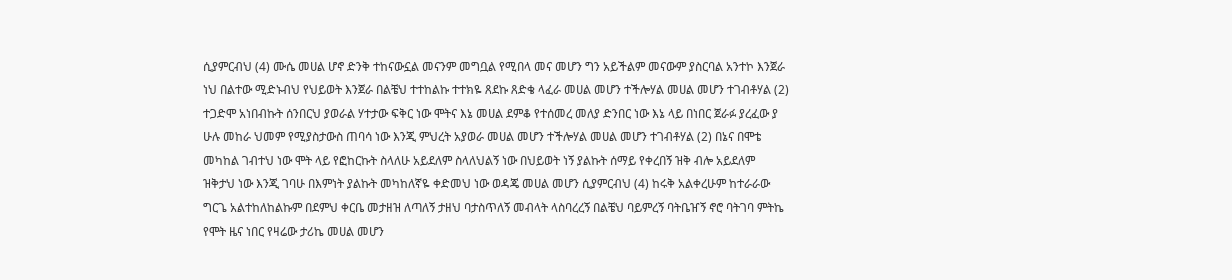ሲያምርብህ (4) ሙሴ መሀል ሆኖ ድንቅ ተከናውኗል መናንም መግቧል የሚበላ መና መሆን ግን አይችልም መናውም ያስርባል አንተኮ እንጀራ ነህ በልተው ሚድኑብህ የህይወት እንጀራ በልቼህ ተተከልኩ ተተክዬ ጸደኩ ጸድቄ ላፈራ መሀል መሆን ተችሎሃል መሀል መሆን ተገብቶሃል (2) ተጋድሞ አነበብኩት ሰንበርህ ያወራል ሃተታው ፍቅር ነው ሞትና እኔ መሀል ደምቆ የተሰመረ መለያ ድንበር ነው እኔ ላይ በነበር ጀራፉ ያረፈው ያ ሁሉ መከራ ህመም የሚያስታውስ ጠባሳ ነው እንጂ ምህረት አያወራ መሀል መሆን ተችሎሃል መሀል መሆን ተገብቶሃል (2) በኔና በሞቴ መካከል ገብተህ ነው ሞት ላይ የፎከርኩት ስላለሁ አይደለም ስላለህልኝ ነው በህይወት ነኝ ያልኩት ሰማይ የቀረበኝ ዝቅ ብሎ አይደለም ዝቅታህ ነው እንጂ ገባሁ በእምነት ያልኩት መካከለኛዬ ቀድመህ ነው ወዳጄ መሀል መሆን ሲያምርብህ (4) ከሩቅ አልቀረሁም ከተራራው ግርጌ አልተከለከልኩም በደምህ ቀርቤ መታዘዝ ለጣለኝ ታዘህ ባታስጥለኝ መብላት ላስባረረኝ በልቼህ ባይምረኝ ባትቤዠኝ ኖሮ ባትገባ ምትኬ የሞት ዜና ነበር የዛሬው ታሪኬ መሀል መሆን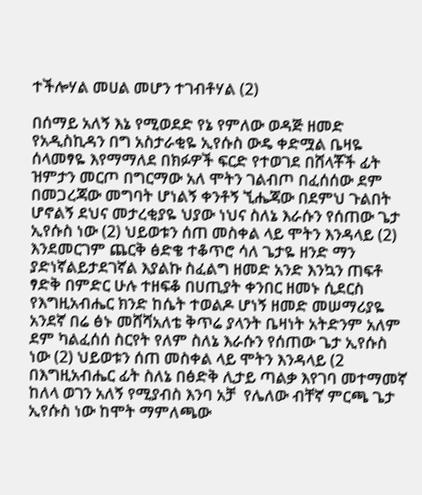ተችሎሃል መሀል መሆን ተገብቶሃል (2)

በሰማይ አለኝ እኔ የሚወደድ የኔ የምለው ወዳጅ ዘመድ የአዲስኪዳን በግ አስታራቂዬ ኢየሱስ ውዴ ቀድሟል ቤዛዬ ሰላመፃዬ እየማማለደ በክፉዎች ፍርድ የተወገደ በሸላቾች ፊት ዝምታን መርጦ በግርማው አለ ሞትን ገልብጦ በፈሰሰው ደም በመጋረጃው መግባት ሆነልኝ ቀንቶኝ ኚሔጃው በደምህ ጉልበት  ሆኖልኝ ደህና መታረቂያዬ ህያው ነህና ስለኔ እራሱን የሰጠው ጌታ ኢየሱስ ነው (2) ህይወቱን ሰጠ መስቀል ላይ ሞትን እንዳላይ (2) እንደመርገም ጨርቅ ፅድቄ ተቆጥሮ ሳለ ጌታዬ ዘንድ ማን ያድነኛልይታደገኛል እያልኩ ስፈልግ ዘመድ አንድ እንኳን ጠፍቶ ፃድቅ በምድር ሁሉ ተዘፍቆ በሀጢያት ቀንበር ዘመኑ ሲደርስ የእግዚአብሔር ክንድ ከሴት ተወልዶ ሆነኝ ዘመድ መሠማሪያዬ አንደኛ በሬ ፅኑ መሸሻአለቴ ቅጥሬ ያላንት ቤዛነት አትድንም አለም ደም ካልፈሰሰ ስርየት የለም ስለኔ እራሱን የሰጠው ጌታ ኢየሱስ ነው (2) ህይወቱን ሰጠ መስቀል ላይ ሞትን እንዳላይ (2 በእግዚአብሔር ፊት ስለኔ በፅድቅ ሊታይ ጣልቃ እየገባ መተማመኛ ከለላ ወገን አለኝ የሚያብስ እንባ አቻ  የሌለው ብቸኛ ምርጫ ጌታ ኢየሱስ ነው ከሞት ማምለጫው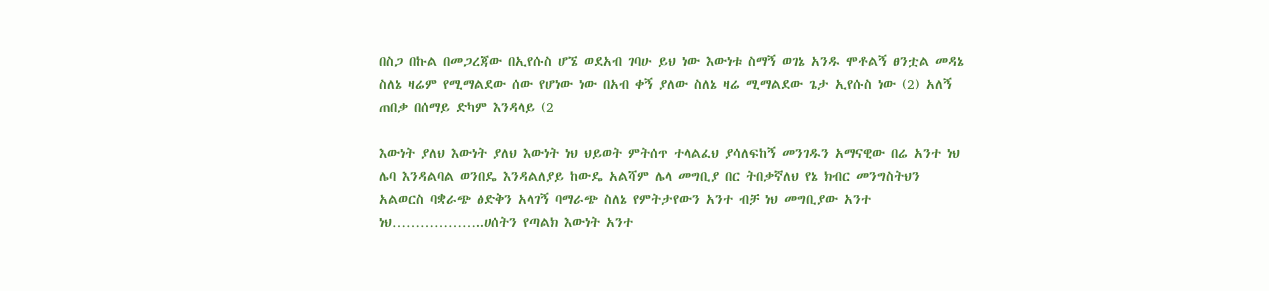በስጋ በኩል በመጋረጃው በኢየሱስ ሆኜ ወደአብ ገባሁ ይህ ነው እውነቱ ስማኝ ወገኔ አንዱ ሞቶልኝ ፀንቷል መዳኔ ስለኔ ዛሬም የሚማልደው ሰው የሆነው ነው በአብ ቀኝ ያለው ስለኔ ዛሬ ሚማልደው ጌታ ኢየሱስ ነው (2) አለኝ ጠበቃ በሰማይ ድካም እንዳላይ (2

እውነት ያለህ እውነት ያለህ እውነት ነህ ህይወት ምትሰጥ ተላልፈህ ያሳለፍከኝ መንገዱን አማናዊው በሬ አንተ ነህ ሌባ እንዳልባል ወንበዴ እንዳልለያይ ከውዴ አልሻም ሌላ መግቢያ በር ትበቃኛለህ የኔ ክብር መንግስትህን አልወርስ ባቋራጭ ፅድቅን አላገኝ ባማራጭ ስለኔ የምትታየውን አንተ ብቻ ነህ መግቢያው አንተ ነህ………………..ሀሰትን የጣልክ እውነት አንተ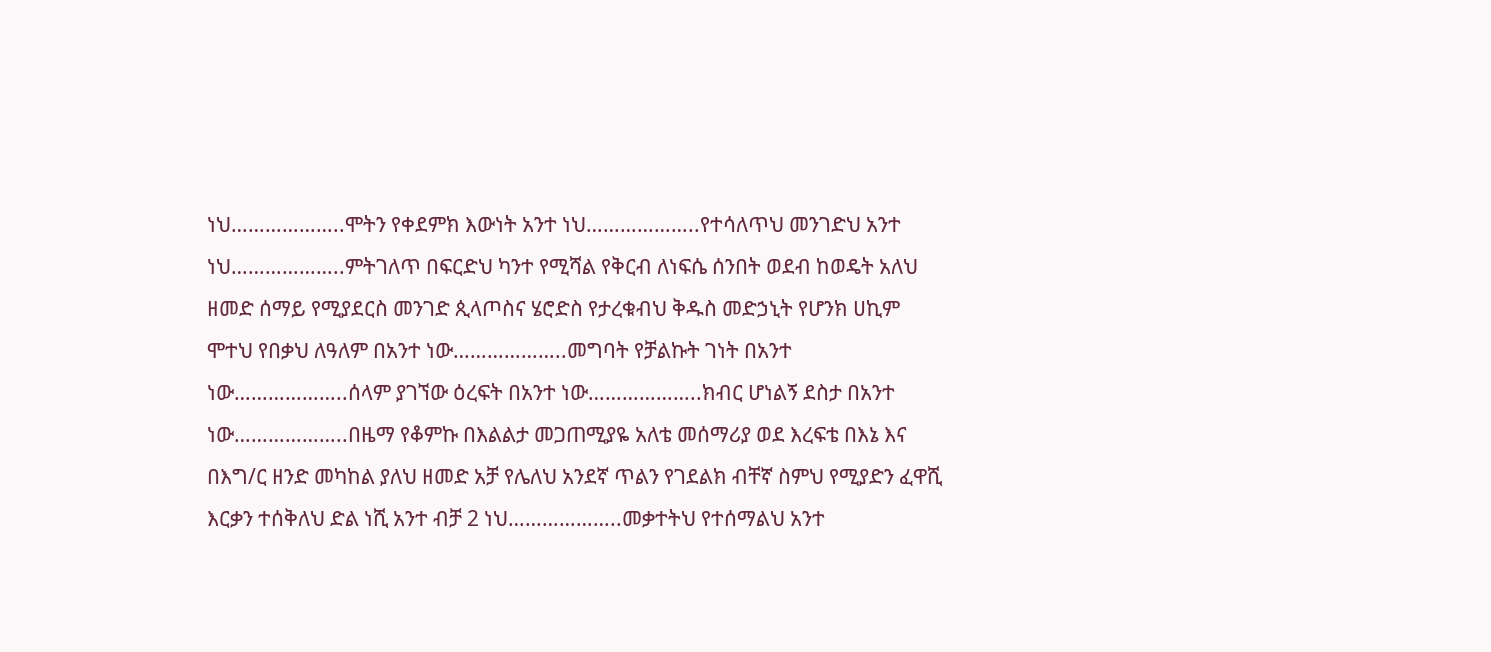ነህ………………..ሞትን የቀደምክ እውነት አንተ ነህ………………..የተሳለጥህ መንገድህ አንተ ነህ………………..ምትገለጥ በፍርድህ ካንተ የሚሻል የቅርብ ለነፍሴ ሰንበት ወደብ ከወዴት አለህ ዘመድ ሰማይ የሚያደርስ መንገድ ጲላጦስና ሄሮድስ የታረቁብህ ቅዱስ መድኃኒት የሆንክ ሀኪም ሞተህ የበቃህ ለዓለም በአንተ ነው………………..መግባት የቻልኩት ገነት በአንተ ነው………………..ሰላም ያገኘው ዕረፍት በአንተ ነው………………..ክብር ሆነልኝ ደስታ በአንተ ነው………………..በዜማ የቆምኩ በእልልታ መጋጠሚያዬ አለቴ መሰማሪያ ወደ እረፍቴ በእኔ እና በእግ/ር ዘንድ መካከል ያለህ ዘመድ አቻ የሌለህ አንደኛ ጥልን የገደልክ ብቸኛ ስምህ የሚያድን ፈዋሺ እርቃን ተሰቅለህ ድል ነሺ አንተ ብቻ 2 ነህ………………..መቃተትህ የተሰማልህ አንተ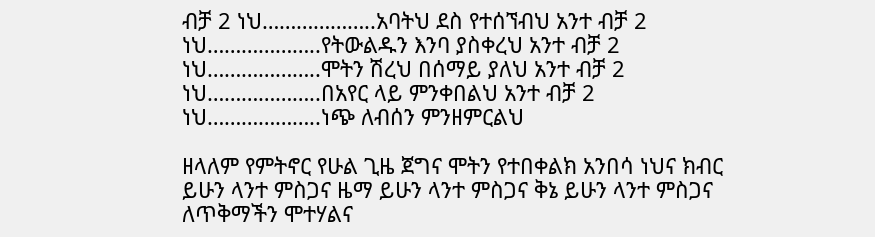ብቻ 2 ነህ………………..አባትህ ደስ የተሰኘብህ አንተ ብቻ 2 ነህ………………..የትውልዱን እንባ ያስቀረህ አንተ ብቻ 2 ነህ………………..ሞትን ሽረህ በሰማይ ያለህ አንተ ብቻ 2 ነህ………………..በአየር ላይ ምንቀበልህ አንተ ብቻ 2 ነህ………………..ነጭ ለብሰን ምንዘምርልህ

ዘላለም የምትኖር የሁል ጊዜ ጀግና ሞትን የተበቀልክ አንበሳ ነህና ክብር ይሁን ላንተ ምስጋና ዜማ ይሁን ላንተ ምስጋና ቅኔ ይሁን ላንተ ምስጋና ለጥቅማችን ሞተሃልና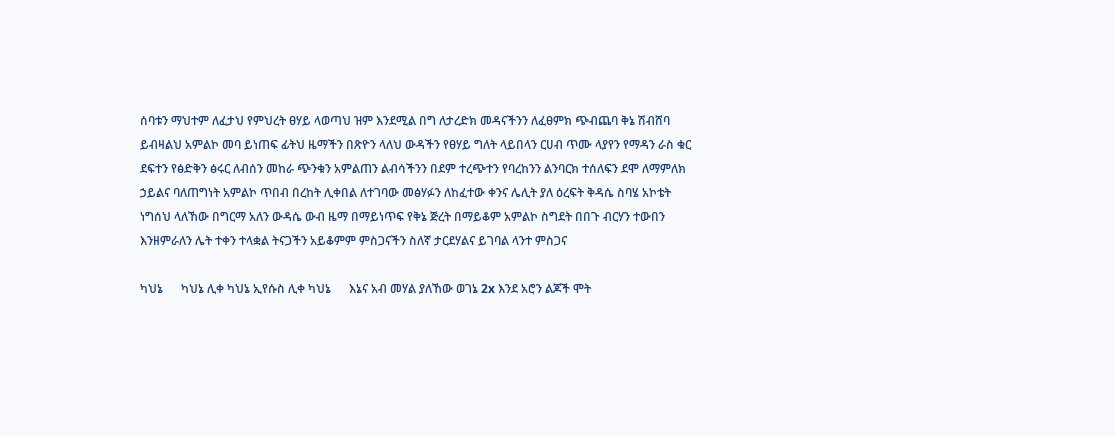ሰባቱን ማህተም ለፈታህ የምህረት ፀሃይ ላወጣህ ዝም እንደሚል በግ ለታረድክ መዳናችንን ለፈፀምክ ጭብጨባ ቅኔ ሽብሸባ ይብዛልህ አምልኮ መባ ይነጠፍ ፊትህ ዜማችን በጽዮን ላለህ ውዳችን የፀሃይ ግለት ላይበላን ርሀብ ጥሙ ላያየን የማዳን ራስ ቁር ደፍተን የፅድቅን ፅሩር ለብሰን መከራ ጭንቁን አምልጠን ልብሳችንን በደም ተረጭተን የባረከንን ልንባርክ ተሰለፍን ደሞ ለማምለክ ኃይልና ባለጠግነት አምልኮ ጥበብ በረከት ሊቀበል ለተገባው መፅሃፉን ለከፈተው ቀንና ሌሊት ያለ ዕረፍት ቅዳሴ ስባሄ አኮቴት ነግሰህ ላለኸው በግርማ አለን ውዳሴ ውብ ዜማ በማይነጥፍ የቅኔ ጅረት በማይቆም አምልኮ ስግደት በበጉ ብርሃን ተውበን እንዘምራለን ሌት ተቀን ተላቋል ትናጋችን አይቆምም ምስጋናችን ስለኛ ታርደሃልና ይገባል ላንተ ምስጋና

ካህኔ      ካህኔ ሊቀ ካህኔ ኢየሱስ ሊቀ ካህኔ      እኔና አብ መሃል ያለኸው ወገኔ 2x እንደ አሮን ልጆች ሞት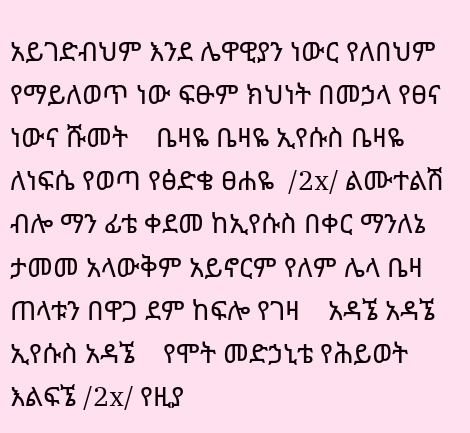አይገድብህም እንደ ሌዋዊያን ነውር የለበህም የማይለወጥ ነው ፍፁም ክህነት በመኃላ የፀና ነውና ሹመት    ቤዛዬ ቤዛዬ ኢየሱስ ቤዛዬ    ለነፍሴ የወጣ የፅድቄ ፀሐዬ  /2x/ ልሙተልሽ ብሎ ማን ፊቴ ቀደመ ከኢየሱስ በቀር ማንለኔ ታመመ አላውቅም አይኖርም የለም ሌላ ቤዛ ጠላቱን በዋጋ ደም ከፍሎ የገዛ    አዳኜ አዳኜ ኢየሱስ አዳኜ    የሞት መድኃኒቴ የሕይወት እልፍኜ /2x/ የዚያ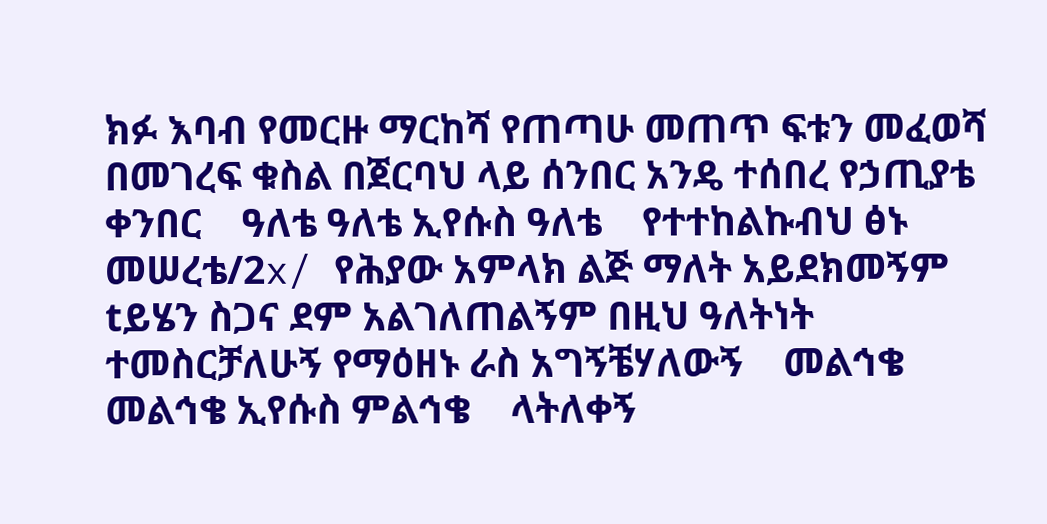ክፉ እባብ የመርዙ ማርከሻ የጠጣሁ መጠጥ ፍቱን መፈወሻ በመገረፍ ቁስል በጀርባህ ላይ ሰንበር አንዴ ተሰበረ የኃጢያቴ ቀንበር    ዓለቴ ዓለቴ ኢየሱስ ዓለቴ    የተተከልኩብህ ፅኑ መሠረቴ/2x/ የሕያው አምላክ ልጅ ማለት አይደክመኝም tይሄን ስጋና ደም አልገለጠልኝም በዚህ ዓለትነት ተመስርቻለሁኝ የማዕዘኑ ራስ አግኝቼሃለውኝ    መልኅቄ መልኅቄ ኢየሱስ ምልኅቄ    ላትለቀኝ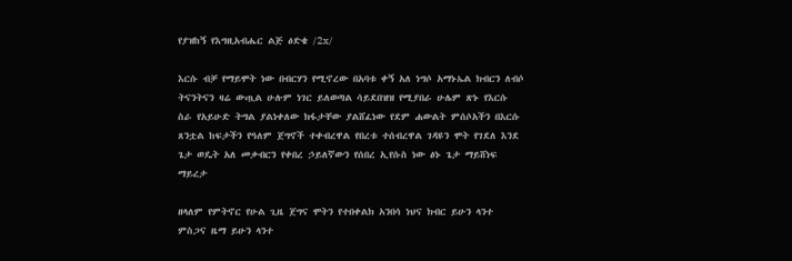የያዝከኝ የእግዚአብሔር ልጅ ፅድቄ /2x/

እርሱ ብቻ የማይሞት ነው በብርሃን የሚኖረው በአባቱ ቀኝ አለ ነግሶ አማኑኤል ክብርን ለብሶ ትናንትናን ዛሬ ውጧል ሁሉም ነገር ይለወጣል ሳይደበዝዝ የሚያበራ ሁሌም ጽኑ የእርሱ ስራ የአይሁድ ትግል ያልነቀለው ክፋታቸው ያልሸፈነው የደም ሐውልት ምሰሶአችን በእርሱ ጸንቷል ከፍታችን የዓለም ጀግኖች ተቀብረዋል የበረቱ ተሰብረዋል ገዳዩን ሞት የገደለ እንደ ጌታ ወዴት አለ መቃብርን የቀበረ ኃይለኛውን የሰበረ ኢየሱስ ነው ፅኑ ጌታ ማይሸነፍ ማይረታ

ዘላለም የምትኖር የሁል ጊዜ ጀግና ሞትን የተበቀልክ አንበሳ ነህና ክብር ይሁን ላንተ ምስጋና ዜማ ይሁን ላንተ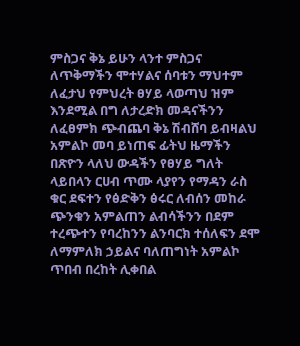ምስጋና ቅኔ ይሁን ላንተ ምስጋና ለጥቅማችን ሞተሃልና ሰባቱን ማህተም ለፈታህ የምህረት ፀሃይ ላወጣህ ዝም እንደሚል በግ ለታረድክ መዳናችንን ለፈፀምክ ጭብጨባ ቅኔ ሽብሸባ ይብዛልህ አምልኮ መባ ይነጠፍ ፊትህ ዜማችን በጽዮን ላለህ ውዳችን የፀሃይ ግለት ላይበላን ርሀብ ጥሙ ላያየን የማዳን ራስ ቁር ደፍተን የፅድቅን ፅሩር ለብሰን መከራ ጭንቁን አምልጠን ልብሳችንን በደም ተረጭተን የባረከንን ልንባርክ ተሰለፍን ደሞ ለማምለክ ኃይልና ባለጠግነት አምልኮ ጥበብ በረከት ሊቀበል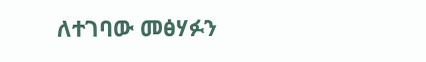ለተገባው መፅሃፉን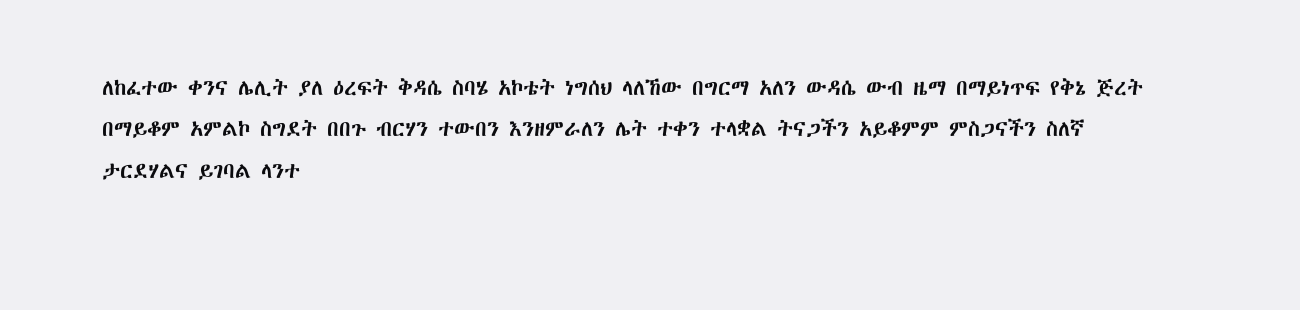ለከፈተው ቀንና ሌሊት ያለ ዕረፍት ቅዳሴ ስባሄ አኮቴት ነግሰህ ላለኸው በግርማ አለን ውዳሴ ውብ ዜማ በማይነጥፍ የቅኔ ጅረት በማይቆም አምልኮ ስግደት በበጉ ብርሃን ተውበን እንዘምራለን ሌት ተቀን ተላቋል ትናጋችን አይቆምም ምስጋናችን ስለኛ ታርደሃልና ይገባል ላንተ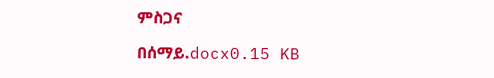ምስጋና

በሰማይ.docx0.15 KB